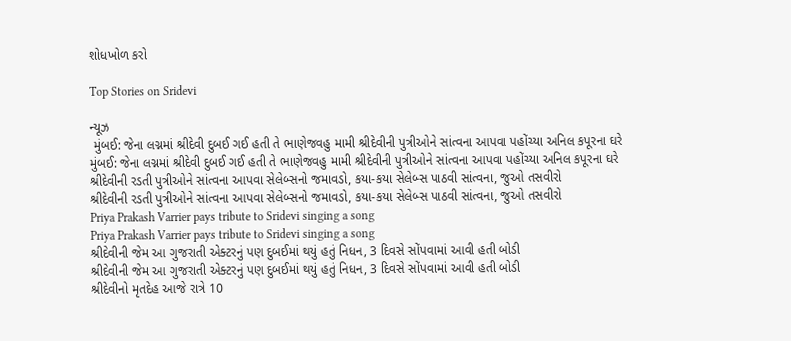શોધખોળ કરો

Top Stories on Sridevi

ન્યૂઝ
 મુંબઈ: જેના લગ્નમાં શ્રીદેવી દુબઈ ગઈ હતી તે ભાણેજવહુ મામી શ્રીદેવીની પુત્રીઓને સાંત્વના આપવા પહોંચ્યા અનિલ કપૂરના ઘરે
મુંબઈ: જેના લગ્નમાં શ્રીદેવી દુબઈ ગઈ હતી તે ભાણેજવહુ મામી શ્રીદેવીની પુત્રીઓને સાંત્વના આપવા પહોંચ્યા અનિલ કપૂરના ઘરે
શ્રીદેવીની રડતી પુત્રીઓને સાંત્વના આપવા સેલેબ્સનો જમાવડો, કયા-કયા સેલેબ્સ પાઠવી સાંત્વના, જુઓ તસવીરો
શ્રીદેવીની રડતી પુત્રીઓને સાંત્વના આપવા સેલેબ્સનો જમાવડો, કયા-કયા સેલેબ્સ પાઠવી સાંત્વના, જુઓ તસવીરો
Priya Prakash Varrier pays tribute to Sridevi singing a song
Priya Prakash Varrier pays tribute to Sridevi singing a song
શ્રીદેવીની જેમ આ ગુજરાતી એક્ટરનું પણ દુબઈમાં થયું હતું નિધન, 3 દિવસે સોંપવામાં આવી હતી બોડી
શ્રીદેવીની જેમ આ ગુજરાતી એક્ટરનું પણ દુબઈમાં થયું હતું નિધન, 3 દિવસે સોંપવામાં આવી હતી બોડી
શ્રીદેવીનો મૃતદેહ આજે રાત્રે 10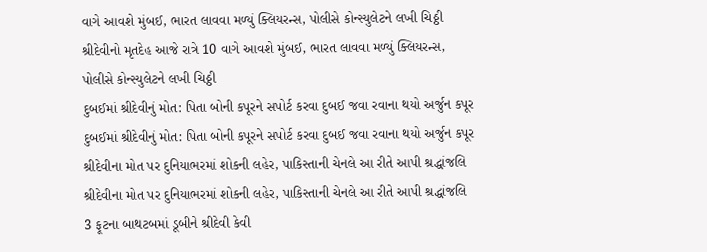વાગે આવશે મુંબઈ, ભારત લાવવા મળ્યું ક્લિયરન્સ, પોલીસે કોન્સ્યુલેટને લખી ચિઠ્ઠી
શ્રીદેવીનો મૃતદેહ આજે રાત્રે 10 વાગે આવશે મુંબઈ, ભારત લાવવા મળ્યું ક્લિયરન્સ, પોલીસે કોન્સ્યુલેટને લખી ચિઠ્ઠી
દુબઈમાં શ્રીદેવીનું મોત: પિતા બોની કપૂરને સપોર્ટ કરવા દુબઈ જવા રવાના થયો અર્જુન કપૂર
દુબઈમાં શ્રીદેવીનું મોત: પિતા બોની કપૂરને સપોર્ટ કરવા દુબઈ જવા રવાના થયો અર્જુન કપૂર
શ્રીદેવીના મોત પર દુનિયાભરમાં શોકની લહેર, પાકિસ્તાની ચેનલે આ રીતે આપી શ્રદ્ધાંજલિ
શ્રીદેવીના મોત પર દુનિયાભરમાં શોકની લહેર, પાકિસ્તાની ચેનલે આ રીતે આપી શ્રદ્ધાંજલિ
3 ફૂટના બાથટબમાં ડૂબીને શ્રીદેવી કેવી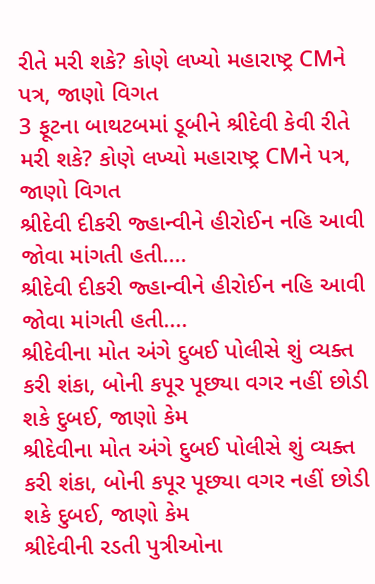રીતે મરી શકે? કોણે લખ્યો મહારાષ્ટ્ર CMને પત્ર, જાણો વિગત
3 ફૂટના બાથટબમાં ડૂબીને શ્રીદેવી કેવી રીતે મરી શકે? કોણે લખ્યો મહારાષ્ટ્ર CMને પત્ર, જાણો વિગત
શ્રીદેવી દીકરી જ્હાન્વીને હીરોઈન નહિ આવી જોવા માંગતી હતી....
શ્રીદેવી દીકરી જ્હાન્વીને હીરોઈન નહિ આવી જોવા માંગતી હતી....
શ્રીદેવીના મોત અંગે દુબઈ પોલીસે શું વ્યક્ત કરી શંકા, બોની કપૂર પૂછ્યા વગર નહીં છોડી શકે દુબઈ, જાણો કેમ
શ્રીદેવીના મોત અંગે દુબઈ પોલીસે શું વ્યક્ત કરી શંકા, બોની કપૂર પૂછ્યા વગર નહીં છોડી શકે દુબઈ, જાણો કેમ
શ્રીદેવીની રડતી પુત્રીઓના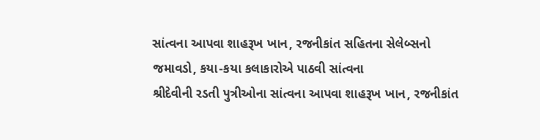સાંત્વના આપવા શાહરૂખ ખાન, રજનીકાંત સહિતના સેલેબ્સનો જમાવડો, કયા-કયા કલાકારોએ પાઠવી સાંત્વના
શ્રીદેવીની રડતી પુત્રીઓના સાંત્વના આપવા શાહરૂખ ખાન, રજનીકાંત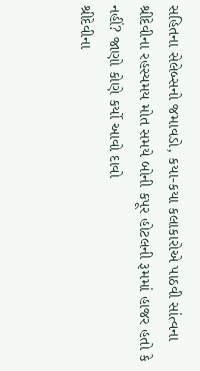સહિતના સેલેબ્સનો જમાવડો, કયા-કયા કલાકારોએ પાઠવી સાંત્વના
શ્રીદેવીના રહસ્યમય મોત સમયે બોની કપૂર હોટલની રૂમમાં હાજર હતો કે નહીં? જાણો કોણે કર્યો આવો દાવો
શ્રીદેવીના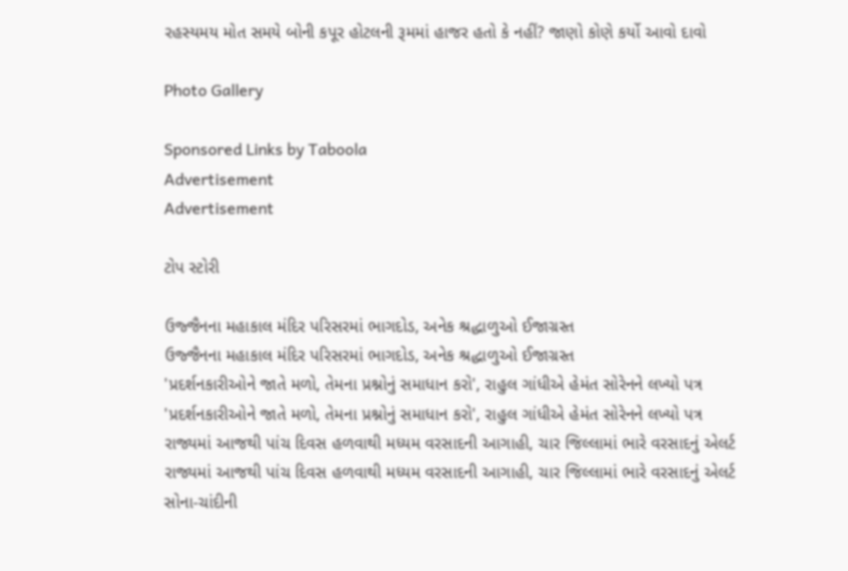રહસ્યમય મોત સમયે બોની કપૂર હોટલની રૂમમાં હાજર હતો કે નહીં? જાણો કોણે કર્યો આવો દાવો

Photo Gallery

Sponsored Links by Taboola
Advertisement
Advertisement

ટોપ સ્ટોરી

ઉજ્જૈનના મહાકાલ મંદિર પરિસરમાં ભાગદોડ, અનેક શ્રદ્ધાળુઓ ઈજાગ્રસ્ત
ઉજ્જૈનના મહાકાલ મંદિર પરિસરમાં ભાગદોડ, અનેક શ્રદ્ધાળુઓ ઈજાગ્રસ્ત
'પ્રદર્શનકારીઓને જાતે મળો, તેમના પ્રશ્નોનું સમાધાન કરો', રાહુલ ગાંધીએ હેમંત સોરેનને લખ્યો પત્ર
'પ્રદર્શનકારીઓને જાતે મળો, તેમના પ્રશ્નોનું સમાધાન કરો', રાહુલ ગાંધીએ હેમંત સોરેનને લખ્યો પત્ર
રાજ્યમાં આજથી પાંચ દિવસ હળવાથી મધ્યમ વરસાદની આગાહી, ચાર જિલ્લામાં ભારે વરસાદનું એલર્ટ
રાજ્યમાં આજથી પાંચ દિવસ હળવાથી મધ્યમ વરસાદની આગાહી, ચાર જિલ્લામાં ભારે વરસાદનું એલર્ટ
સોના-ચાંદીની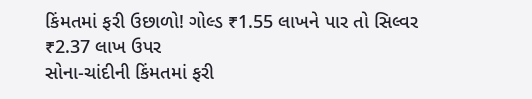કિંમતમાં ફરી ઉછાળો! ગોલ્ડ ₹1.55 લાખને પાર તો સિલ્વર ₹2.37 લાખ ઉપર
સોના-ચાંદીની કિંમતમાં ફરી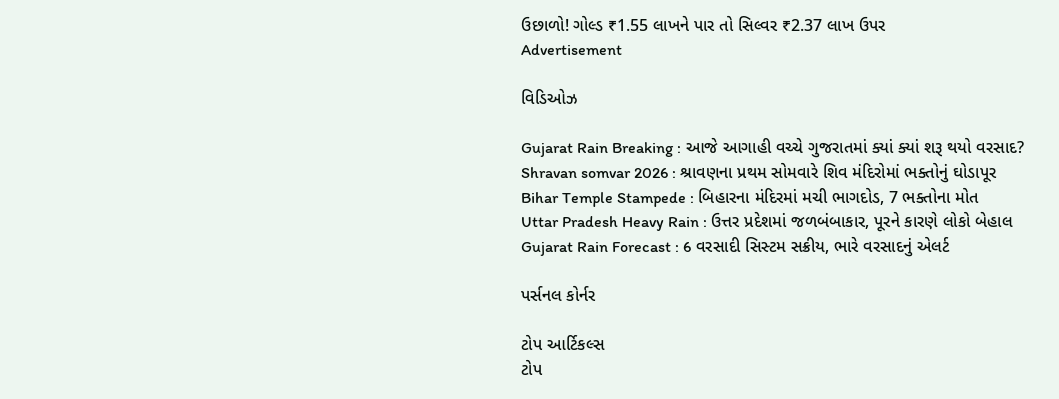ઉછાળો! ગોલ્ડ ₹1.55 લાખને પાર તો સિલ્વર ₹2.37 લાખ ઉપર
Advertisement

વિડિઓઝ

Gujarat Rain Breaking : આજે આગાહી વચ્ચે ગુજરાતમાં ક્યાં ક્યાં શરૂ થયો વરસાદ?
Shravan somvar 2026 : શ્રાવણના પ્રથમ સોમવારે શિવ મંદિરોમાં ભક્તોનું ઘોડાપૂર
Bihar Temple Stampede : બિહારના મંદિરમાં મચી ભાગદોડ, 7 ભક્તોના મોત
Uttar Pradesh Heavy Rain : ઉત્તર પ્રદેશમાં જળબંબાકાર, પૂરને કારણે લોકો બેહાલ
Gujarat Rain Forecast : 6 વરસાદી સિસ્ટમ સક્રીય, ભારે વરસાદનું એલર્ટ

પર્સનલ કોર્નર

ટોપ આર્ટિકલ્સ
ટોપ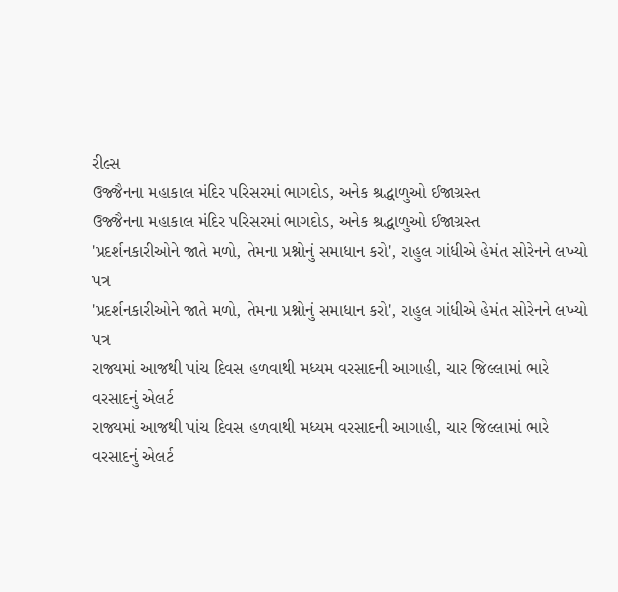રીલ્સ
ઉજ્જૈનના મહાકાલ મંદિર પરિસરમાં ભાગદોડ, અનેક શ્રદ્ધાળુઓ ઈજાગ્રસ્ત
ઉજ્જૈનના મહાકાલ મંદિર પરિસરમાં ભાગદોડ, અનેક શ્રદ્ધાળુઓ ઈજાગ્રસ્ત
'પ્રદર્શનકારીઓને જાતે મળો, તેમના પ્રશ્નોનું સમાધાન કરો', રાહુલ ગાંધીએ હેમંત સોરેનને લખ્યો પત્ર
'પ્રદર્શનકારીઓને જાતે મળો, તેમના પ્રશ્નોનું સમાધાન કરો', રાહુલ ગાંધીએ હેમંત સોરેનને લખ્યો પત્ર
રાજ્યમાં આજથી પાંચ દિવસ હળવાથી મધ્યમ વરસાદની આગાહી, ચાર જિલ્લામાં ભારે વરસાદનું એલર્ટ
રાજ્યમાં આજથી પાંચ દિવસ હળવાથી મધ્યમ વરસાદની આગાહી, ચાર જિલ્લામાં ભારે વરસાદનું એલર્ટ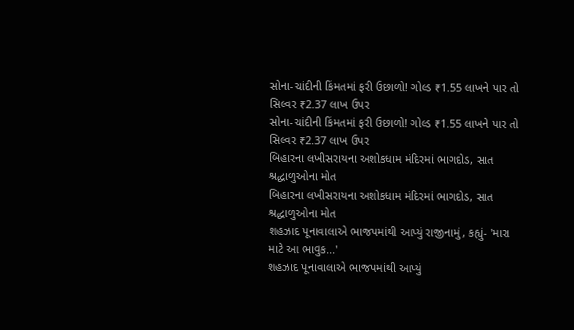સોના-ચાંદીની કિંમતમાં ફરી ઉછાળો! ગોલ્ડ ₹1.55 લાખને પાર તો સિલ્વર ₹2.37 લાખ ઉપર
સોના-ચાંદીની કિંમતમાં ફરી ઉછાળો! ગોલ્ડ ₹1.55 લાખને પાર તો સિલ્વર ₹2.37 લાખ ઉપર
બિહારના લખીસરાયના અશોકધામ મંદિરમાં ભાગદોડ, સાત શ્રદ્ધાળુઓના મોત
બિહારના લખીસરાયના અશોકધામ મંદિરમાં ભાગદોડ, સાત શ્રદ્ધાળુઓના મોત
શહઝાદ પૂનાવાલાએ ભાજપમાંથી આપ્યું રાજીનામું, કહ્યું- 'મારા માટે આ ભાવુક...'
શહઝાદ પૂનાવાલાએ ભાજપમાંથી આપ્યું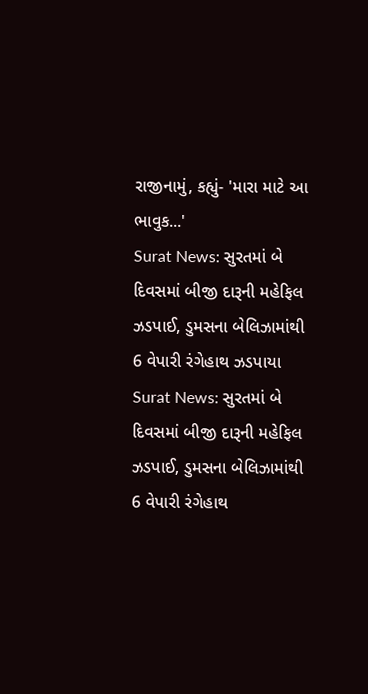રાજીનામું, કહ્યું- 'મારા માટે આ ભાવુક...'
Surat News: સુરતમાં બે દિવસમાં બીજી દારૂની મહેફિલ ઝડપાઈ, ડુમસના બેલિઝામાંથી 6 વેપારી રંગેહાથ ઝડપાયા
Surat News: સુરતમાં બે દિવસમાં બીજી દારૂની મહેફિલ ઝડપાઈ, ડુમસના બેલિઝામાંથી 6 વેપારી રંગેહાથ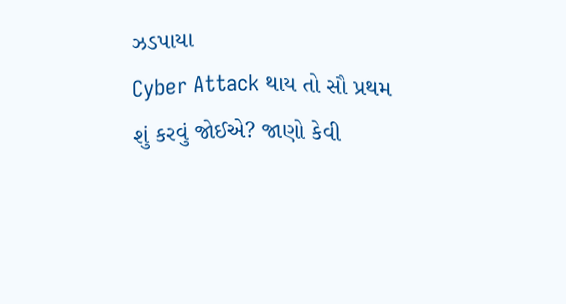ઝડપાયા
Cyber Attack થાય તો સૌ પ્રથમ શું કરવું જોઈએ? જાણો કેવી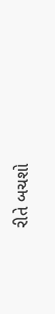રીતે બચશો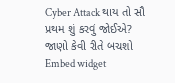Cyber Attack થાય તો સૌ પ્રથમ શું કરવું જોઈએ? જાણો કેવી રીતે બચશો
Embed widget